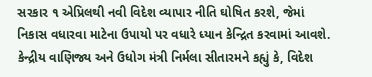સરકાર ૧ એપ્રિલથી નવી વિદેશ વ્યાપાર નીતિ ઘોષિત કરશે, જેમાં નિકાસ વધારવા માટેના ઉપાયો પર વધારે ધ્યાન કેન્દ્રિત કરવામાં આવશે. કેન્દ્રીય વાણિજ્ય અને ઉધોગ મંત્રી નિર્મલા સીતારમને કહ્યું કે, વિદેશ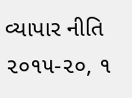વ્યાપાર નીતિ ૨૦૧૫-૨૦, ૧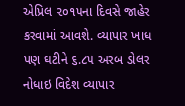એપ્રિલ ૨૦૧૫ના દિવસે જાહેર કરવામાં આવશે. વ્યાપાર ખાધ પણ ઘટીને ૬.૮૫ અરબ ડોલર નોધાઇ વિદેશ વ્યાપાર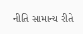નીતિ સામાન્ય રીતે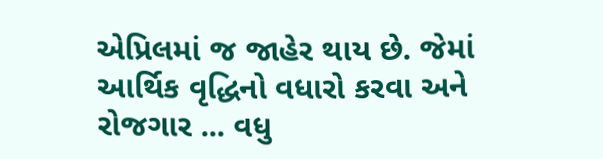એપ્રિલમાં જ જાહેર થાય છે. જેમાં આર્થિક વૃદ્ધિનો વધારો કરવા અને રોજગાર ... વધુ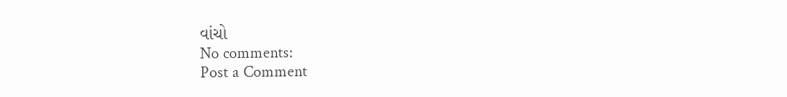વાંચો
No comments:
Post a Comment